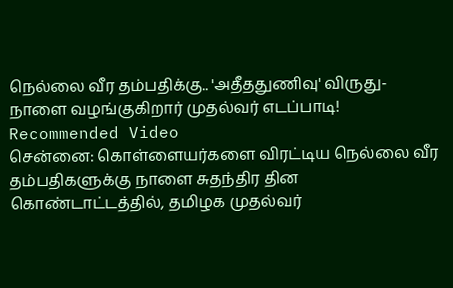நெல்லை வீர தம்பதிக்கு.. 'அதீததுணிவு' விருது- நாளை வழங்குகிறார் முதல்வர் எடப்பாடி!
Recommended Video
சென்னை: கொள்ளையர்களை விரட்டிய நெல்லை வீர தம்பதிகளுக்கு நாளை சுதந்திர தின கொண்டாட்டத்தில், தமிழக முதல்வர்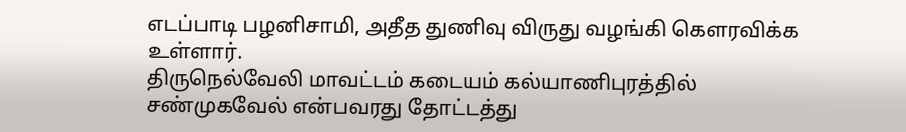எடப்பாடி பழனிசாமி, அதீத துணிவு விருது வழங்கி கௌரவிக்க உள்ளார்.
திருநெல்வேலி மாவட்டம் கடையம் கல்யாணிபுரத்தில் சண்முகவேல் என்பவரது தோட்டத்து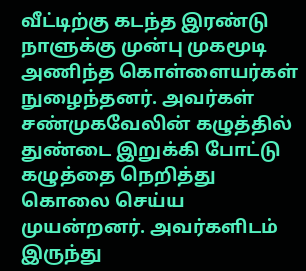வீட்டிற்கு கடந்த இரண்டு நாளுக்கு முன்பு முகமூடி அணிந்த கொள்ளையர்கள் நுழைந்தனர். அவர்கள் சண்முகவேலின் கழுத்தில் துண்டை இறுக்கி போட்டு கழுத்தை நெறித்து கொலை செய்ய முயன்றனர். அவர்களிடம் இருந்து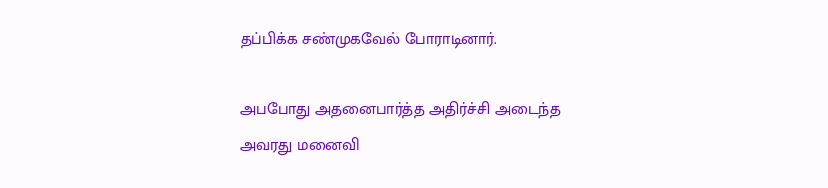தப்பிக்க சண்முகவேல் போராடினார்.

அபபோது அதனைபார்த்த அதிர்ச்சி அடைந்த அவரது மனைவி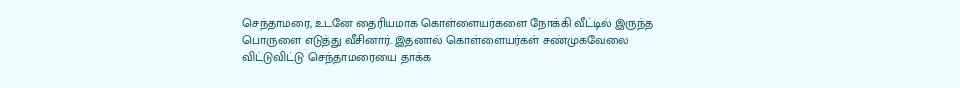செந்தாமரை, உடனே தைரியமாக கொள்ளையர்களை நோக்கி வீட்டில் இருந்த பொருளை எடுத்து வீசினார். இதனால் கொள்ளையர்கள் சண்முகவேலை விட்டுவிட்டு செந்தாமரையை தாக்க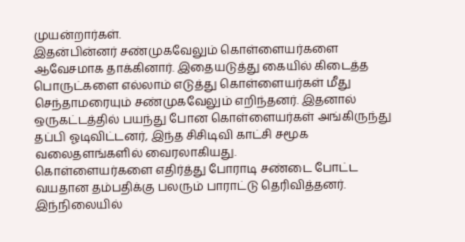முயன்றார்கள்.
இதன்பின்னர் சண்முகவேலும் கொள்ளையர்களை ஆவேசமாக தாக்கினார். இதையடுத்து கையில் கிடைத்த பொருட்களை எல்லாம் எடுத்து கொள்ளையர்கள் மீது செந்தாமரையும் சண்முகவேலும் எறிந்தனர். இதனால் ஒருகட்டத்தில் பயந்து போன கொள்ளையர்கள் அங்கிருந்து தப்பி ஓடிவிட்டனர், இந்த சிசிடிவி காட்சி சமூக வலைதளங்களில் வைரலாகியது.
கொள்ளையர்களை எதிர்த்து போராடி சண்டை போட்ட வயதான தம்பதிக்கு பலரும் பாராட்டு தெரிவித்தனர். இந்நிலையில்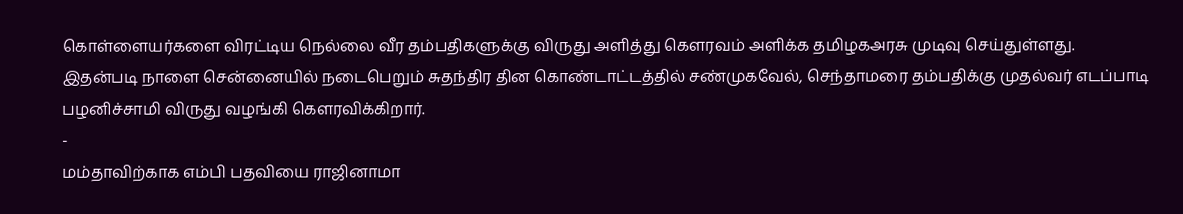கொள்ளையர்களை விரட்டிய நெல்லை வீர தம்பதிகளுக்கு விருது அளித்து கௌரவம் அளிக்க தமிழகஅரசு முடிவு செய்துள்ளது.
இதன்படி நாளை சென்னையில் நடைபெறும் சுதந்திர தின கொண்டாட்டத்தில் சண்முகவேல், செந்தாமரை தம்பதிக்கு முதல்வர் எடப்பாடி பழனிச்சாமி விருது வழங்கி கௌரவிக்கிறார்.
-
மம்தாவிற்காக எம்பி பதவியை ராஜினாமா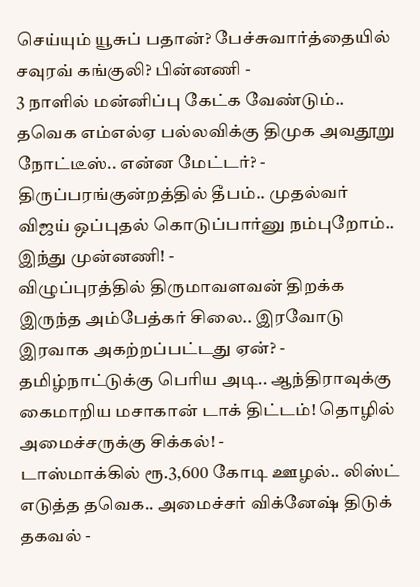செய்யும் யூசுப் பதான்? பேச்சுவார்த்தையில் சவுரவ் கங்குலி? பின்னணி -
3 நாளில் மன்னிப்பு கேட்க வேண்டும்.. தவெக எம்எல்ஏ பல்லவிக்கு திமுக அவதூறு நோட்டீஸ்.. என்ன மேட்டர்? -
திருப்பரங்குன்றத்தில் தீபம்.. முதல்வர் விஜய் ஒப்புதல் கொடுப்பார்னு நம்புறோம்.. இந்து முன்னணி! -
விழுப்புரத்தில் திருமாவளவன் திறக்க இருந்த அம்பேத்கர் சிலை.. இரவோடு இரவாக அகற்றப்பட்டது ஏன்? -
தமிழ்நாட்டுக்கு பெரிய அடி.. ஆந்திராவுக்கு கைமாறிய மசாகான் டாக் திட்டம்! தொழில் அமைச்சருக்கு சிக்கல்! -
டாஸ்மாக்கில் ரூ.3,600 கோடி ஊழல்.. லிஸ்ட் எடுத்த தவெக.. அமைச்சர் விக்னேஷ் திடுக் தகவல் -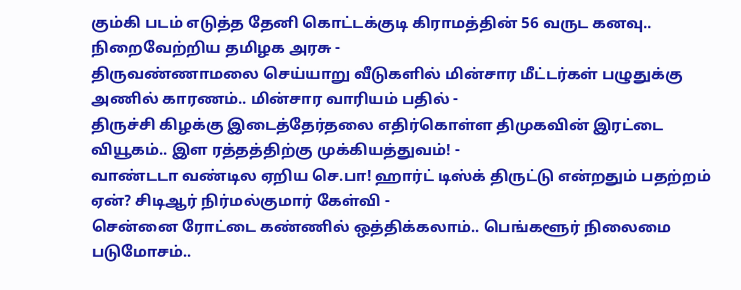கும்கி படம் எடுத்த தேனி கொட்டக்குடி கிராமத்தின் 56 வருட கனவு.. நிறைவேற்றிய தமிழக அரசு -
திருவண்ணாமலை செய்யாறு வீடுகளில் மின்சார மீட்டர்கள் பழுதுக்கு அணில் காரணம்.. மின்சார வாரியம் பதில் -
திருச்சி கிழக்கு இடைத்தேர்தலை எதிர்கொள்ள திமுகவின் இரட்டை வியூகம்.. இள ரத்தத்திற்கு முக்கியத்துவம்! -
வாண்டடா வண்டில ஏறிய செ.பா! ஹார்ட் டிஸ்க் திருட்டு என்றதும் பதற்றம் ஏன்? சிடிஆர் நிர்மல்குமார் கேள்வி -
சென்னை ரோட்டை கண்ணில் ஒத்திக்கலாம்.. பெங்களூர் நிலைமை படுமோசம்..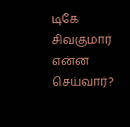டிகே சிவகுமார் என்ன செய்வார்?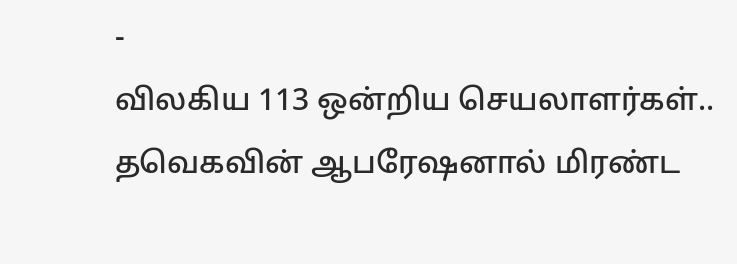-
விலகிய 113 ஒன்றிய செயலாளர்கள்.. தவெகவின் ஆபரேஷனால் மிரண்ட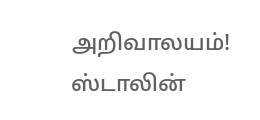அறிவாலயம்! ஸ்டாலின்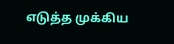எடுத்த முக்கிய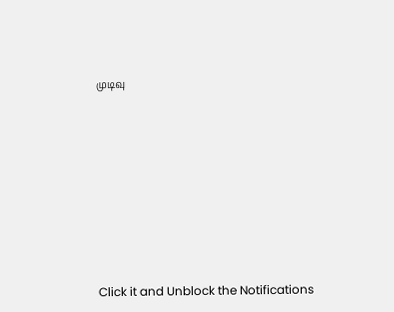முடிவு












Click it and Unblock the Notifications